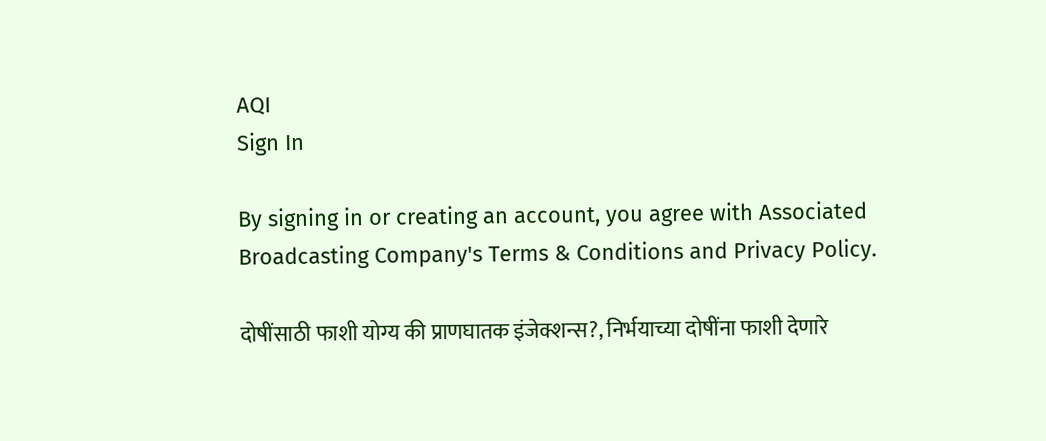AQI
Sign In

By signing in or creating an account, you agree with Associated Broadcasting Company's Terms & Conditions and Privacy Policy.

दोषींसाठी फाशी योग्य की प्राणघातक इंजेक्शन्स?, निर्भयाच्या दोषींना फाशी देणारे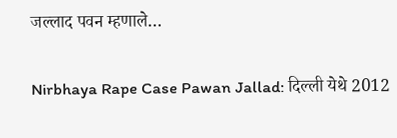जल्लाद पवन म्हणाले…

Nirbhaya Rape Case Pawan Jallad: दिल्ली येथे 2012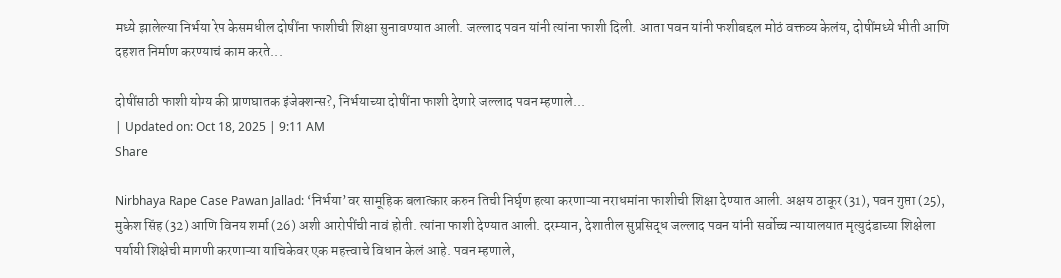मध्ये झालेल्या निर्भया रेप केसमधील दोषींना फाशीची शिक्षा सुनावण्यात आली. जल्लाद पवन यांनी त्यांना फाशी दिली. आता पवन यांनी फशीबद्दल मोठं वक्तव्य केलंय, दोषींमध्ये भीती आणि दहशत निर्माण करण्याचं काम करते...

दोषींसाठी फाशी योग्य की प्राणघातक इंजेक्शन्स?, निर्भयाच्या दोषींना फाशी देणारे जल्लाद पवन म्हणाले...
| Updated on: Oct 18, 2025 | 9:11 AM
Share

Nirbhaya Rape Case Pawan Jallad: ‘निर्भया’वर सामूहिक बलात्कार करुन तिची निर्घृण हत्या करणाऱ्या नराधमांना फाशीची शिक्षा देण्यात आली. अक्षय ठाकूर (31), पवन गुप्ता (25), मुकेश सिंह (32) आणि विनय शर्मा (26) अशी आरोपींची नावं होती. त्यांना फाशी देण्यात आली. दरम्यान, देशातील सुप्रसिद्ध जल्लाद पवन यांनी सर्वोच्च न्यायालयात मृत्युदंडाच्या शिक्षेला पर्यायी शिक्षेची मागणी करणाऱ्या याचिकेवर एक महत्त्वाचे विधान केलं आहे. पवन म्हणाले,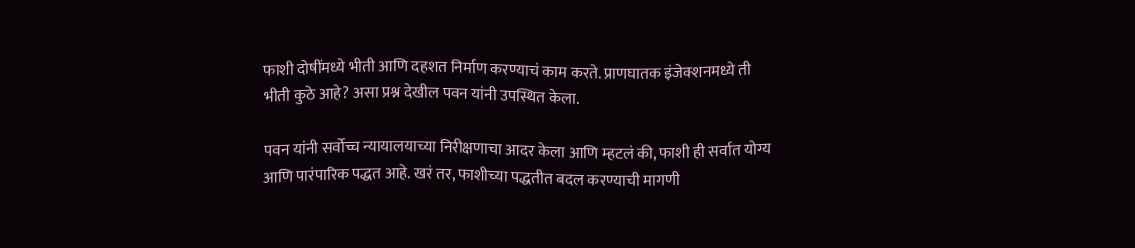फाशी दोषींमध्ये भीती आणि दहशत निर्माण करण्याचं काम करते. प्राणघातक इंजेक्शनमध्ये ती भीती कुठे आहे? असा प्रश्न देखील पवन यांनी उपस्थित केला.

पवन यांनी सर्वोच्च न्यायालयाच्या निरीक्षणाचा आदर केला आणि म्हटलं की, फाशी ही सर्वात योग्य आणि पारंपारिक पद्धत आहे. खरं तर, फाशीच्या पद्धतीत बदल करण्याची मागणी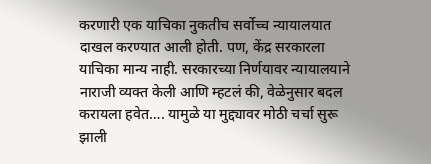करणारी एक याचिका नुकतीच सर्वोच्च न्यायालयात दाखल करण्यात आली होती. पण, केंद्र सरकारला याचिका मान्य नाही. सरकारच्या निर्णयावर न्यायालयाने नाराजी व्यक्त केली आणि म्हटलं की, वेळेनुसार बदल करायला हवेत…. यामुळे या मुद्द्यावर मोठी चर्चा सुरू झाली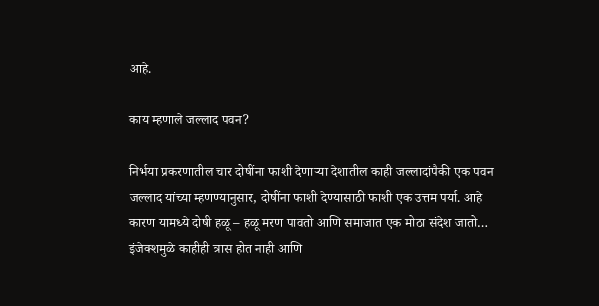आहे.

काय म्हणाले जल्लाद पवन?

निर्भया प्रकरणातील चार दोषींना फाशी देणाऱ्या देशातील काही जल्लादांपैकी एक पवन जल्लाद यांच्या म्हणण्यानुसार, दोषींना फाशी देण्यासाठी फाशी एक उत्तम पर्या. आहे कारण यामध्ये दोषी हळू – हळू मरण पावतो आणि समाजात एक मोठा संदेश जातो… इंजेक्शमुळे काहीही त्रास होत नाही आणि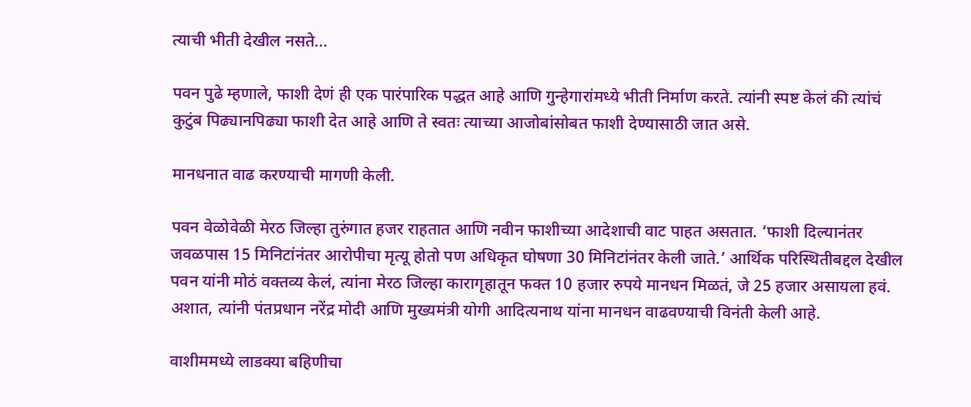त्याची भीती देखील नसते…

पवन पुढे म्हणाले, फाशी देणं ही एक पारंपारिक पद्धत आहे आणि गुन्हेगारांमध्ये भीती निर्माण करते. त्यांनी स्पष्ट केलं की त्यांचं कुटुंब पिढ्यानपिढ्या फाशी देत आहे आणि ते स्वतः त्याच्या आजोबांसोबत फाशी देण्यासाठी जात असे.

मानधनात वाढ करण्याची मागणी केली.

पवन वेळोवेळी मेरठ जिल्हा तुरुंगात हजर राहतात आणि नवीन फाशीच्या आदेशाची वाट पाहत असतात. ‘फाशी दिल्यानंतर जवळपास 15 मिनिटांनंतर आरोपीचा मृत्यू होतो पण अधिकृत घोषणा 30 मिनिटांनंतर केली जाते.’ आर्थिक परिस्थितीबद्दल देखील पवन यांनी मोठं वक्तव्य केलं, त्यांना मेरठ जिल्हा कारागृहातून फक्त 10 हजार रुपये मानधन मिळतं, जे 25 हजार असायला हवं. अशात, त्यांनी पंतप्रधान नरेंद्र मोदी आणि मुख्यमंत्री योगी आदित्यनाथ यांना मानधन वाढवण्याची विनंती केली आहे.

वाशीममध्ये लाडक्या बहिणीचा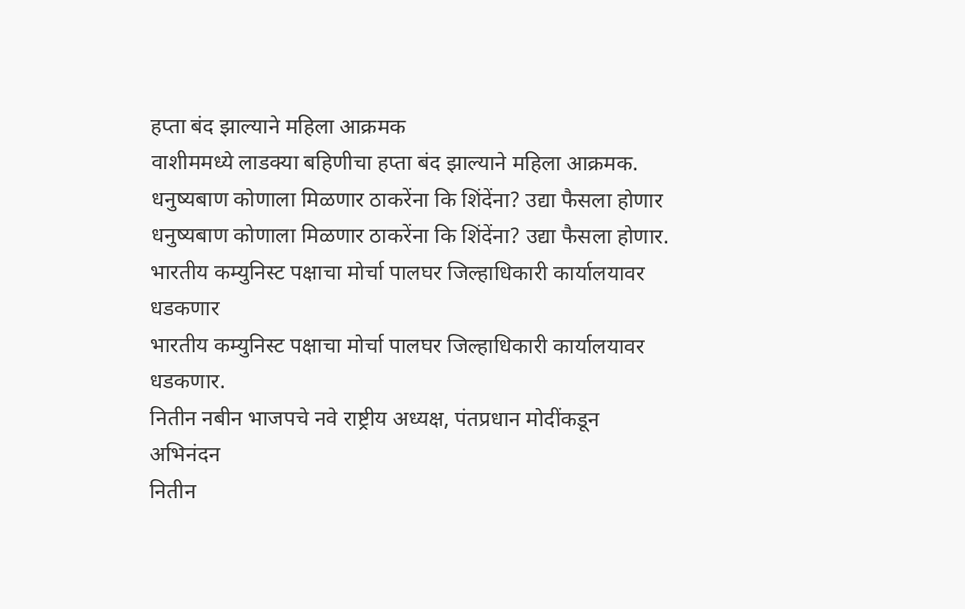हप्ता बंद झाल्याने महिला आक्रमक
वाशीममध्ये लाडक्या बहिणीचा हप्ता बंद झाल्याने महिला आक्रमक.
धनुष्यबाण कोणाला मिळणार ठाकरेंना कि शिंदेंना? उद्या फैसला होणार
धनुष्यबाण कोणाला मिळणार ठाकरेंना कि शिंदेंना? उद्या फैसला होणार.
भारतीय कम्युनिस्ट पक्षाचा मोर्चा पालघर जिल्हाधिकारी कार्यालयावर धडकणार
भारतीय कम्युनिस्ट पक्षाचा मोर्चा पालघर जिल्हाधिकारी कार्यालयावर धडकणार.
नितीन नबीन भाजपचे नवे राष्ट्रीय अध्यक्ष, पंतप्रधान मोदींकडून अभिनंदन
नितीन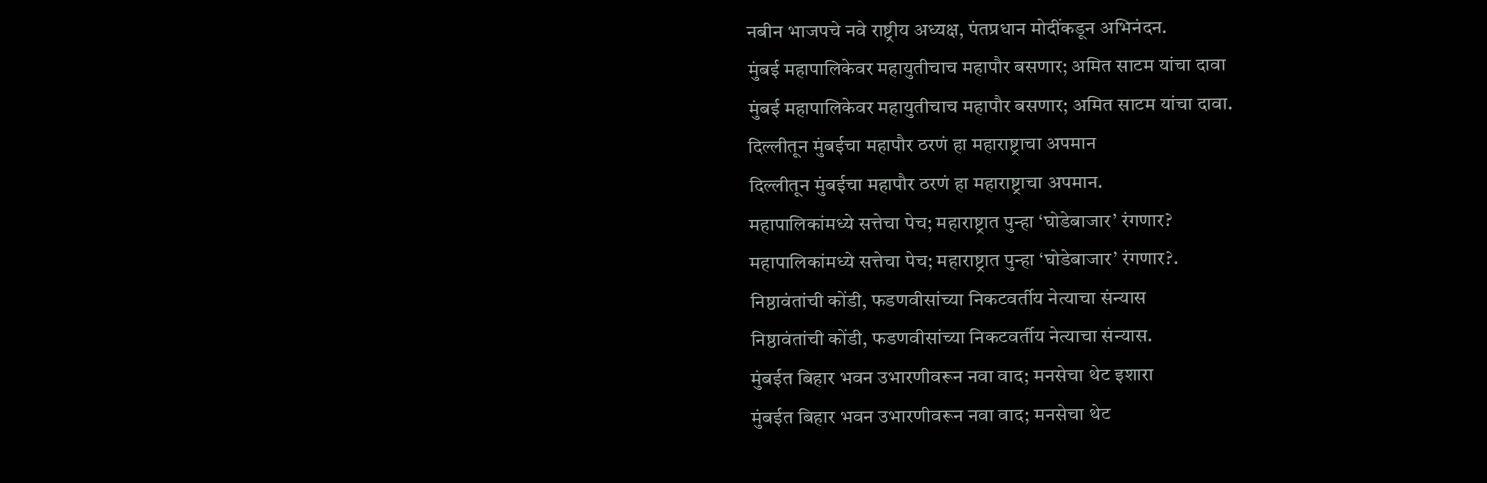नबीन भाजपचे नवे राष्ट्रीय अध्यक्ष, पंतप्रधान मोदींकडून अभिनंदन.
मुंबई महापालिकेवर महायुतीचाच महापौर बसणार; अमित साटम यांचा दावा
मुंबई महापालिकेवर महायुतीचाच महापौर बसणार; अमित साटम यांचा दावा.
दिल्लीतून मुंबईचा महापौर ठरणं हा महाराष्ट्राचा अपमान
दिल्लीतून मुंबईचा महापौर ठरणं हा महाराष्ट्राचा अपमान.
महापालिकांमध्ये सत्तेचा पेच; महाराष्ट्रात पुन्हा ‘घोडेबाजार’ रंगणार?
महापालिकांमध्ये सत्तेचा पेच; महाराष्ट्रात पुन्हा ‘घोडेबाजार’ रंगणार?.
निष्ठावंतांची कोंडी, फडणवीसांच्या निकटवर्तीय नेत्याचा संन्यास
निष्ठावंतांची कोंडी, फडणवीसांच्या निकटवर्तीय नेत्याचा संन्यास.
मुंबईत बिहार भवन उभारणीवरून नवा वाद; मनसेचा थेट इशारा
मुंबईत बिहार भवन उभारणीवरून नवा वाद; मनसेचा थेट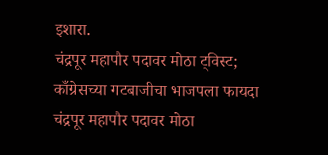इशारा.
चंद्रपूर महापौर पदावर मोठा ट्विस्ट; काँग्रेसच्या गटबाजीचा भाजपला फायदा
चंद्रपूर महापौर पदावर मोठा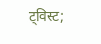ट्विस्ट;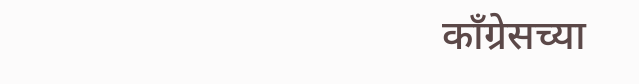काँग्रेसच्या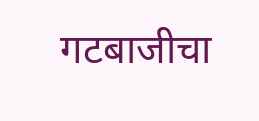गटबाजीचा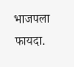भाजपला फायदा.